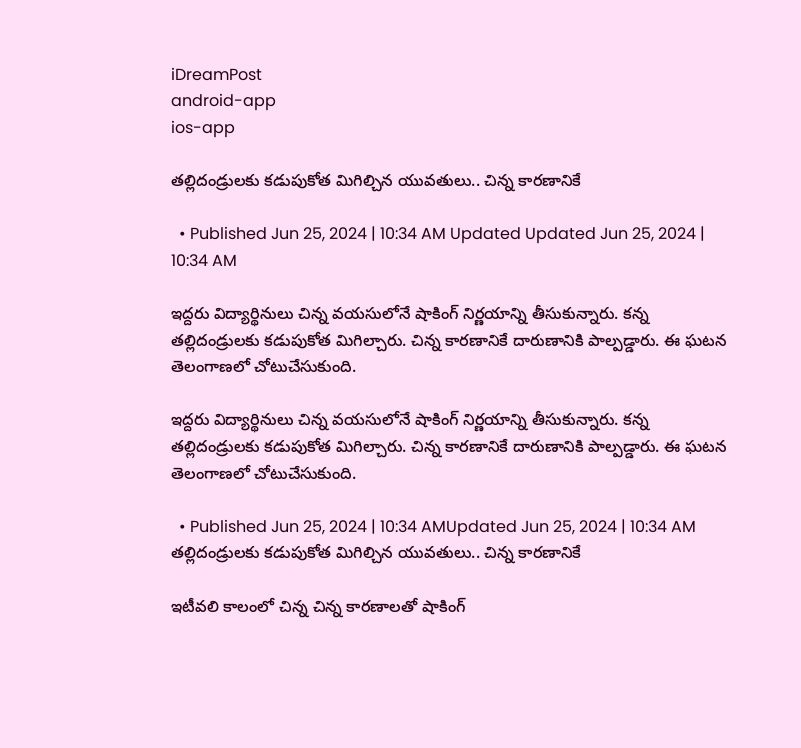iDreamPost
android-app
ios-app

తల్లిదండ్రులకు కడుపుకోత మిగిల్చిన యువతులు.. చిన్న కారణానికే

  • Published Jun 25, 2024 | 10:34 AM Updated Updated Jun 25, 2024 | 10:34 AM

ఇద్దరు విద్యార్థినులు చిన్న వయసులోనే షాకింగ్ నిర్ణయాన్ని తీసుకున్నారు. కన్న తల్లిదండ్రులకు కడుపుకోత మిగిల్చారు. చిన్న కారణానికే దారుణానికి పాల్పడ్డారు. ఈ ఘటన తెలంగాణలో చోటుచేసుకుంది.

ఇద్దరు విద్యార్థినులు చిన్న వయసులోనే షాకింగ్ నిర్ణయాన్ని తీసుకున్నారు. కన్న తల్లిదండ్రులకు కడుపుకోత మిగిల్చారు. చిన్న కారణానికే దారుణానికి పాల్పడ్డారు. ఈ ఘటన తెలంగాణలో చోటుచేసుకుంది.

  • Published Jun 25, 2024 | 10:34 AMUpdated Jun 25, 2024 | 10:34 AM
తల్లిదండ్రులకు కడుపుకోత మిగిల్చిన యువతులు.. చిన్న కారణానికే

ఇటీవలి కాలంలో చిన్న చిన్న కారణాలతో షాకింగ్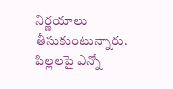నిర్ణయాలు తీసుకుంటున్నారు. పిల్లలపై ఎన్నో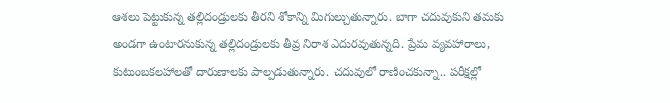ఆశలు పెట్టుకున్న తల్లిదండ్రులకు తీరని శోకాన్ని మిగుల్చుతున్నారు. బాగా చదువుకుని తమకు అండగా ఉంటారనుకున్న తల్లిదండ్రులకు తీవ్ర నిరాశ ఎదురవుతున్నది. ప్రేమ వ్యవహారాలు, కుటుంబకలహాలతో దారుణాలకు పాల్పడుతున్నారు. చదువులో రాణించకున్నా.. పరీక్షల్లో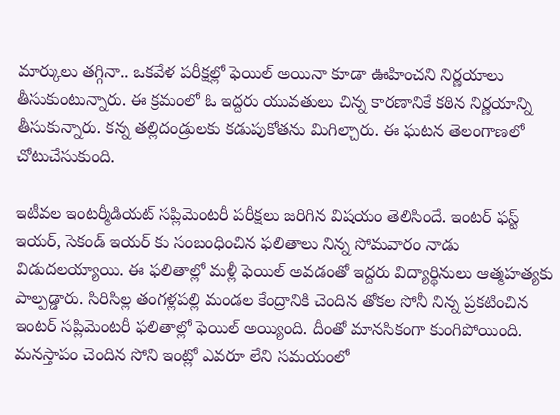మార్కులు తగ్గినా.. ఒకవేళ పరీక్షల్లో ఫెయిల్ అయినా కూడా ఊహించని నిర్ణయాలు తీసుకుంటున్నారు. ఈ క్రమంలో ఓ ఇద్దరు యువతులు చిన్న కారణానికే కఠిన నిర్ణయాన్ని తీసుకున్నారు. కన్న తల్లిదండ్రులకు కడుపుకోతను మిగిల్చారు. ఈ ఘటన తెలంగాణలో చోటుచేసుకుంది.

ఇటీవల ఇంటర్మీడియట్ సప్లిమెంటరీ పరీక్షలు జరిగిన విషయం తెలిసిందే. ఇంటర్ ఫస్ట్ ఇయర్, సెకండ్ ఇయర్ కు సంబంధించిన ఫలితాలు నిన్న సోమవారం నాడు విడుదలయ్యాయి. ఈ ఫలితాల్లో మళ్లీ ఫెయిల్ అవడంతో ఇద్దరు విద్యార్థినులు ఆత్మహత్యకు పాల్పడ్డారు. సిరిసిల్ల తంగళ్లపల్లి మండల కేంద్రానికి చెందిన తోకల సోనీ నిన్న ప్రకటించిన ఇంటర్ సప్లిమెంటరీ ఫలితాల్లో ఫెయిల్ అయ్యింది. దీంతో మానసికంగా కుంగిపోయింది. మనస్తాపం చెందిన సోని ఇంట్లో ఎవరూ లేని సమయంలో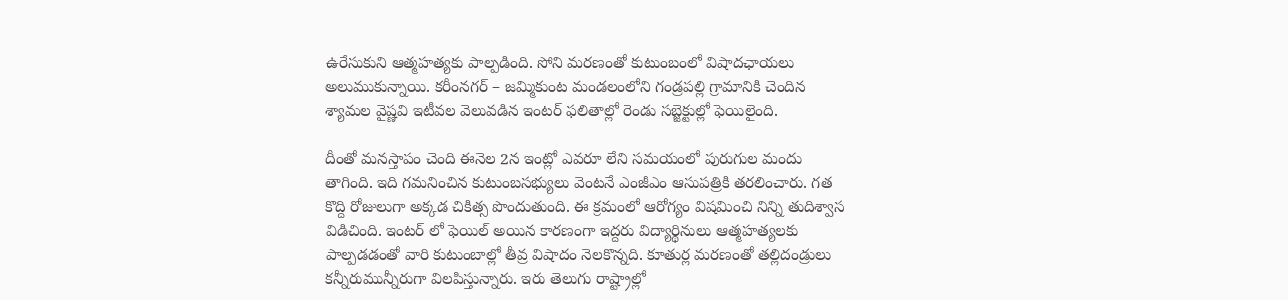ఉరేసుకుని ఆత్మహత్యకు పాల్పడింది. సోని మరణంతో కుటుంబంలో విషాదఛాయలు అలుముకున్నాయి. కరీంనగర్ – జమ్మికుంట మండలంలోని గండ్రపల్లి గ్రామానికి చెందిన శ్యామల వైష్ణవి ఇటీవల వెలువడిన ఇంటర్ ఫలితాల్లో రెండు సబ్జెక్టుల్లో ఫెయిలైంది.

దీంతో మనస్తాపం చెంది ఈనెల 2న ఇంట్లో ఎవరూ లేని సమయంలో పురుగుల మందు తాగింది. ఇది గమనించిన కుటుంబసభ్యులు వెంటనే ఎంజీఎం ఆసుపత్రికి తరలించారు. గత కొద్ది రోజులుగా అక్కడ చికిత్స పొందుతుంది. ఈ క్రమంలో ఆరోగ్యం విషమించి నిన్ని తుదిశ్వాస విడిచింది. ఇంటర్ లో ఫెయిల్ అయిన కారణంగా ఇద్దరు విద్యార్థినులు ఆత్మహత్యలకు పాల్పడడంతో వారి కుటుంబాల్లో తీవ్ర విషాదం నెలకొన్నది. కూతుర్ల మరణంతో తల్లిదండ్రులు కన్నీరుమున్నీరుగా విలపిస్తున్నారు. ఇరు తెలుగు రాష్ట్రాల్లో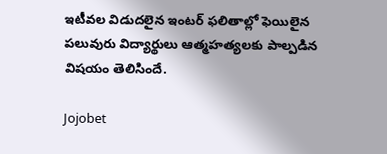ఇటీవల విడుదలైన ఇంటర్ ఫలితాల్లో ఫెయిలైన పలువురు విద్యార్థులు ఆత్మహత్యలకు పాల్పడిన విషయం తెలిసిందే.

Jojobet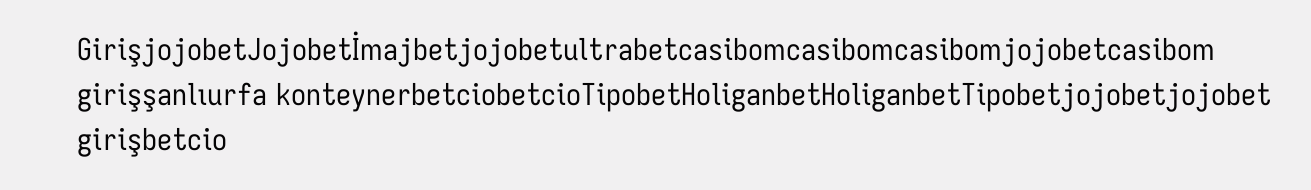GirişjojobetJojobetİmajbetjojobetultrabetcasibomcasibomcasibomjojobetcasibom girişşanlıurfa konteynerbetciobetcioTipobetHoliganbetHoliganbetTipobetjojobetjojobet girişbetcio